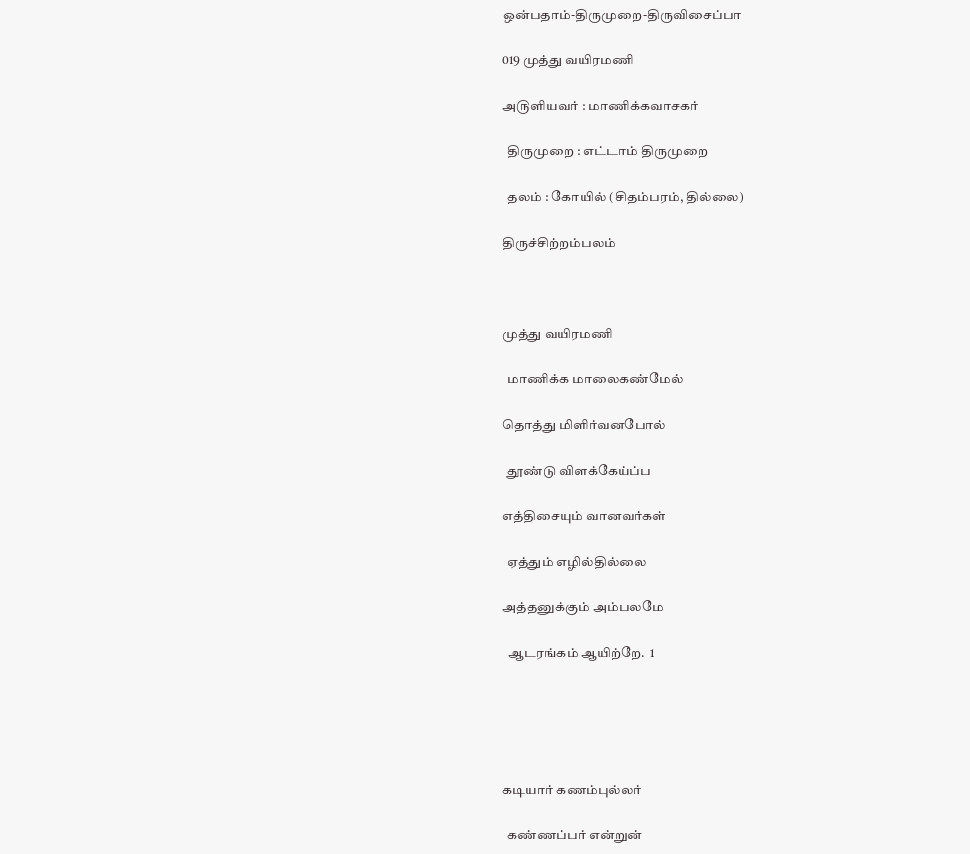ஒன்பதாம்-திருமுறை-திருவிசைப்பா

019 முத்து வயிரமணி

அ௫ளியவர் : மாணிக்கவாசகர்

  திருமுறை : எட்டாம் திருமுறை

  தலம் : கோயில் (சிதம்பரம், தில்லை)

திருச்சிற்றம்பலம்



முத்து வயிரமணி

  மாணிக்க மாலைகண்மேல்

தொத்து மிளிர்வனபோல்

  தூண்டு விளக்கேய்ப்ப

எத்திசையும் வானவர்கள்

  ஏத்தும் எழில்தில்லை

அத்தனுக்கும் அம்பலமே

  ஆடரங்கம் ஆயிற்றே.  1





கடியார் கணம்புல்லர்

  கண்ணப்பர் என்றுன்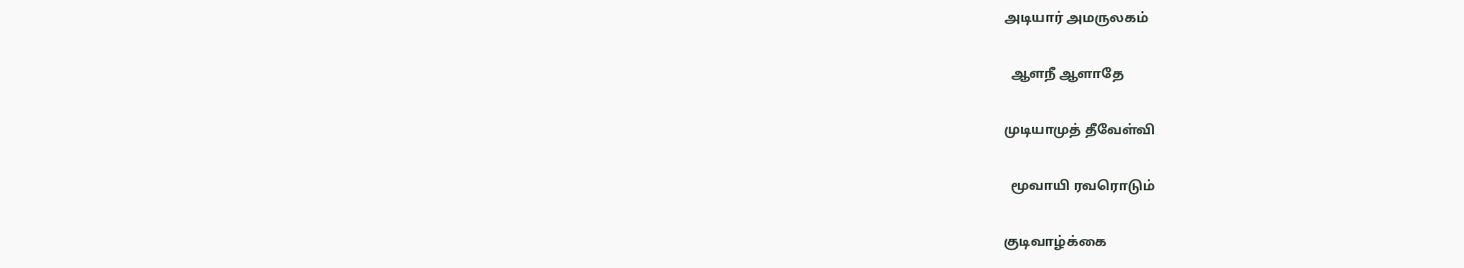அடியார் அமருலகம்

  ஆளநீ ஆளாதே

முடியாமுத் தீவேள்வி

  மூவாயி ரவரொடும்

குடிவாழ்க்கை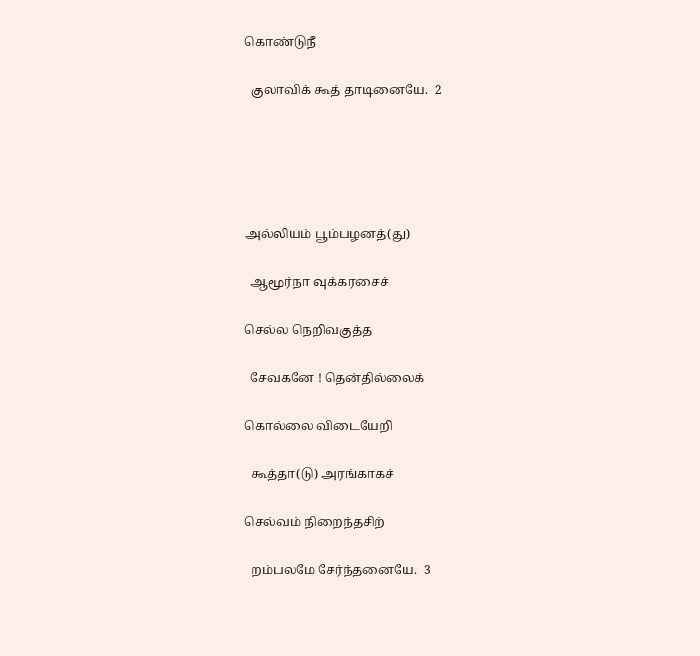கொண்டுநீ

  குலாவிக் கூத் தாடினையே.  2





அல்லியம் பூம்பழனத்(து)

  ஆமூர்நா வுக்கரசைச்

செல்ல நெறிவகுத்த

  சேவகனே ! தென்தில்லைக்

கொல்லை விடையேறி

  கூத்தா(டு) அரங்காகச்

செல்வம் நிறைந்தசிற்

  றம்பலமே சேர்ந்தனையே.  3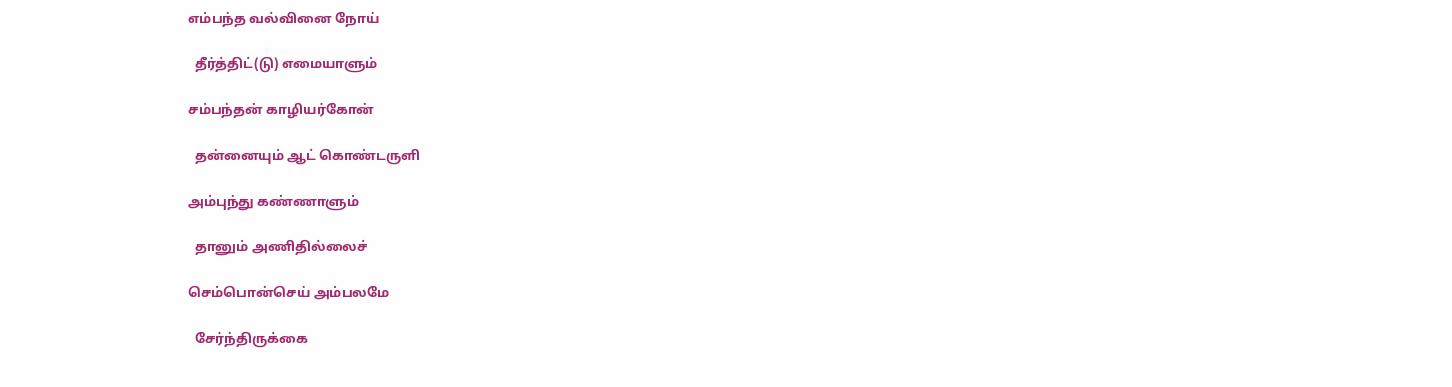எம்பந்த வல்வினை நோய்

  தீர்த்திட்(டு) எமையாளும்

சம்பந்தன் காழியர்கோன்

  தன்னையும் ஆட் கொண்டருளி

அம்புந்து கண்ணாளும்

  தானும் அணிதில்லைச்

செம்பொன்செய் அம்பலமே

  சேர்ந்திருக்கை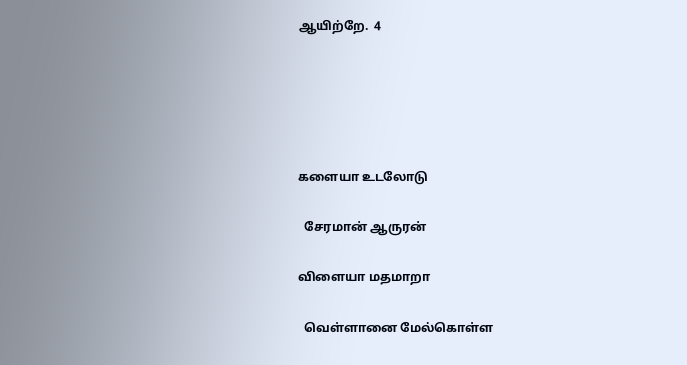ஆயிற்றே.  4





களையா உடலோடு

  சேரமான் ஆருரன்

விளையா மதமாறா

  வெள்ளானை மேல்கொள்ள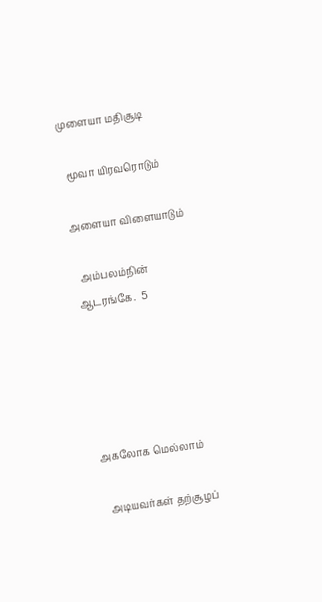முளையா மதிசூடி

  மூவா யிரவரொடும்

அளையா விளையாடும்

  அம்பலம்நின் ஆடரங்கே.  5





அகலோக மெல்லாம்

  அடியவர்கள் தற்சூழப்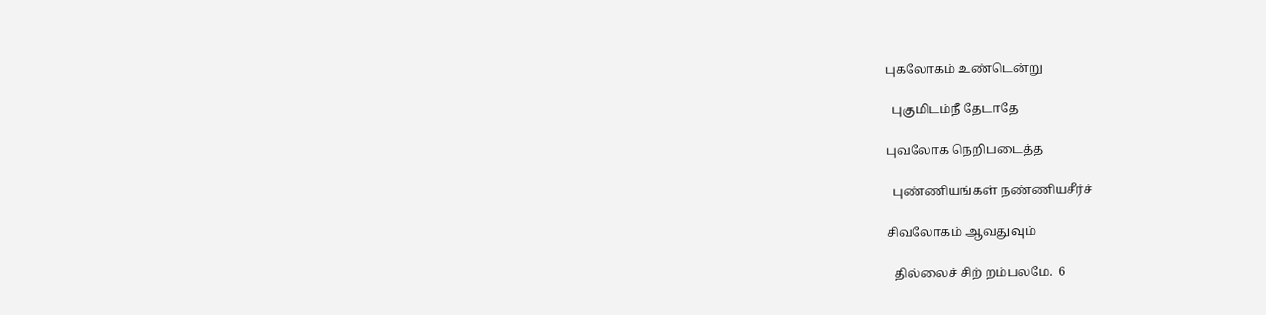புகலோகம் உண்டென்று

  புகுமிடம்நீ தேடாதே

புவலோக நெறிபடைத்த

  புண்ணியங்கள் நண்ணியசீர்ச்

சிவலோகம் ஆவதுவும்

  தில்லைச் சிற் றம்பலமே.  6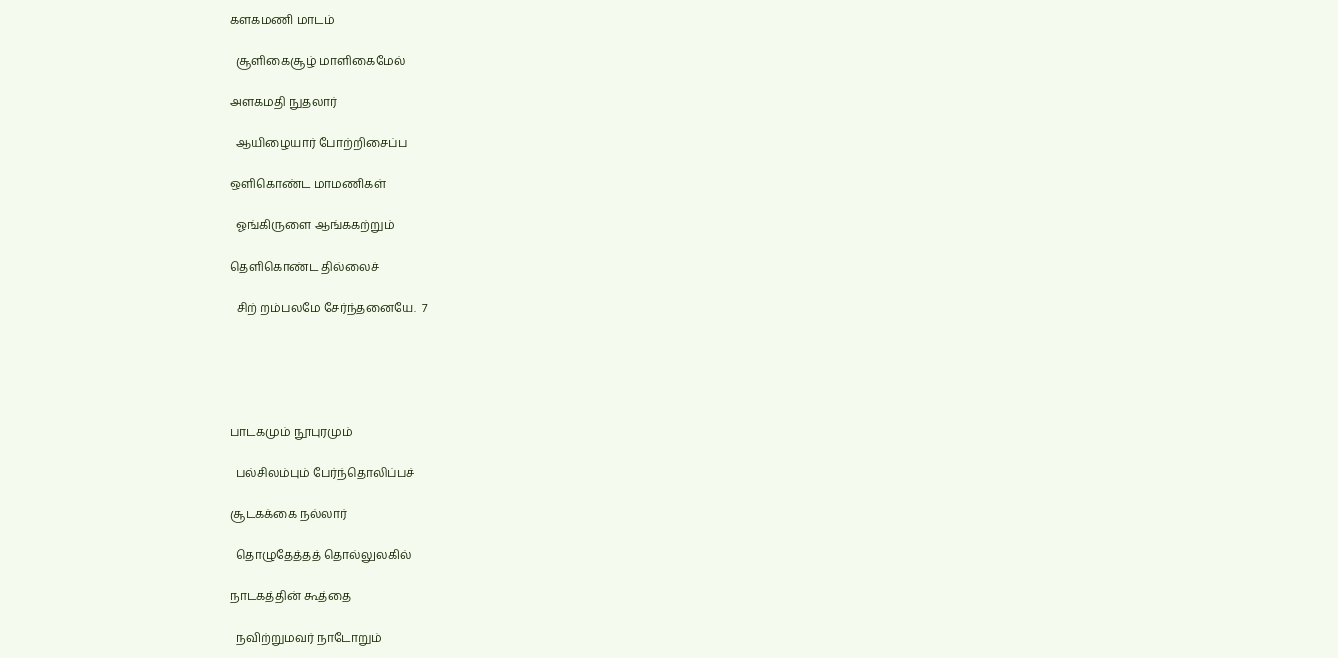களகமணி மாடம்

  சூளிகைசூழ் மாளிகைமேல்

அளகமதி நுதலார்

  ஆயிழையார் போற்றிசைப்ப

ஒளிகொண்ட மாமணிகள்

  ஓங்கிருளை ஆங்ககற்றும்

தெளிகொண்ட தில்லைச்

  சிற் றம்பலமே சேர்ந்தனையே.  7





பாடகமும் நூபுரமும்

  பல்சிலம்பும் பேர்ந்தொலிப்பச்

சூடகக்கை நல்லார்

  தொழுதேத்தத் தொல்லுலகில்

நாடகத்தின் கூத்தை

  நவிற்றுமவர் நாடோறும்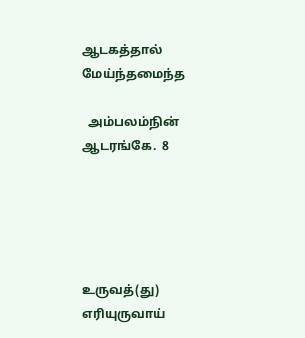ஆடகத்தால் மேய்ந்தமைந்த

  அம்பலம்நின் ஆடரங்கே.  8





உருவத்(து) எரியுருவாய்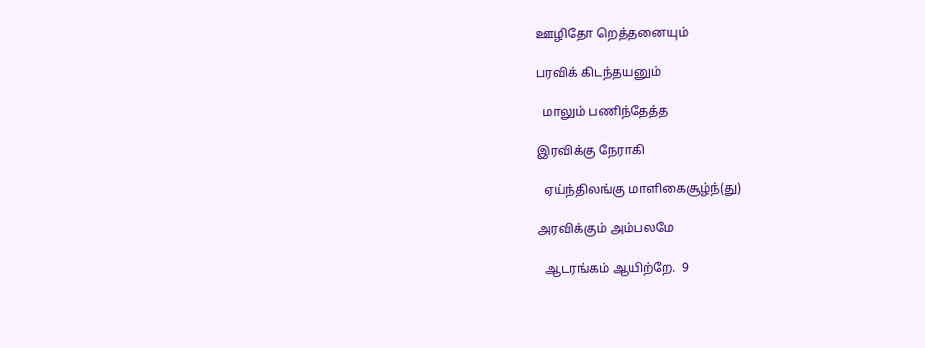ஊழிதோ றெத்தனையும்

பரவிக் கிடந்தயனும்

  மாலும் பணிந்தேத்த

இரவிக்கு நேராகி

  ஏய்ந்திலங்கு மாளிகைசூழ்ந்(து)

அரவிக்கும் அம்பலமே

  ஆடரங்கம் ஆயிற்றே.  9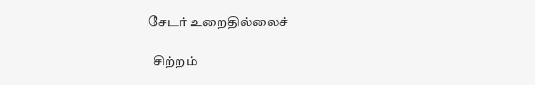சேடர் உறைதில்லைச்

  சிற்றம்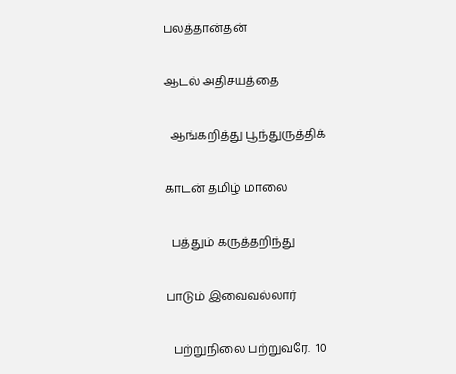பலத்தான்தன்

ஆடல் அதிசயத்தை

  ஆங்கறித்து பூந்துருத்திக்

காடன் தமிழ் மாலை

  பத்தும் கருத்தறிந்து

பாடும் இவைவல்லார்

  பற்றுநிலை பற்றுவரே.  10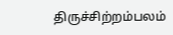திருச்சிற்றம்பலம்